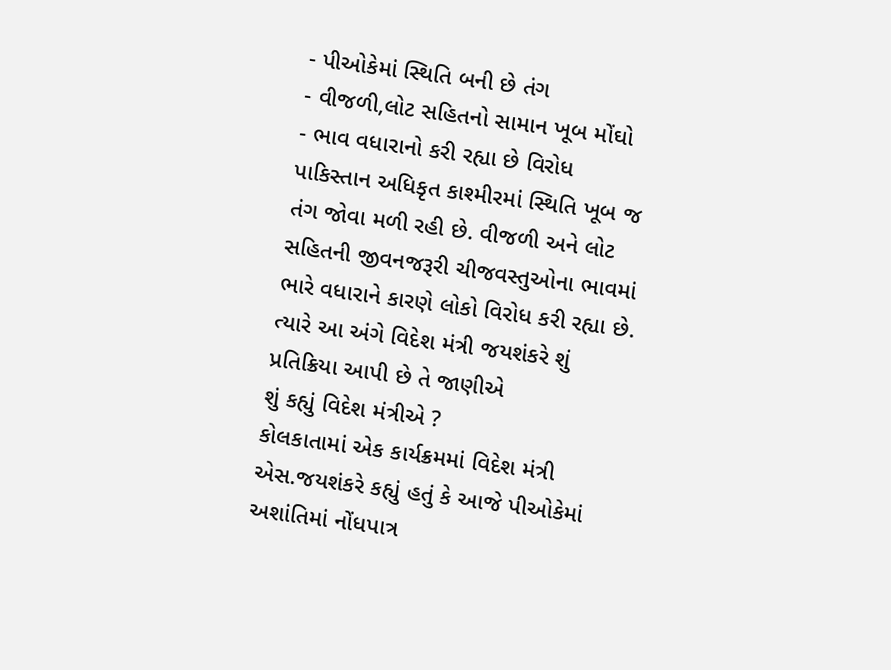- પીઓકેમાં સ્થિતિ બની છે તંગ
- વીજળી,લોટ સહિતનો સામાન ખૂબ મોંઘો
- ભાવ વધારાનો કરી રહ્યા છે વિરોધ
પાકિસ્તાન અધિકૃત કાશ્મીરમાં સ્થિતિ ખૂબ જ તંગ જોવા મળી રહી છે. વીજળી અને લોટ સહિતની જીવનજરૂરી ચીજવસ્તુઓના ભાવમાં ભારે વધારાને કારણે લોકો વિરોધ કરી રહ્યા છે. ત્યારે આ અંગે વિદેશ મંત્રી જયશંકરે શું પ્રતિક્રિયા આપી છે તે જાણીએ
શું કહ્યું વિદેશ મંત્રીએ ?
કોલકાતામાં એક કાર્યક્રમમાં વિદેશ મંત્રી એસ.જયશંકરે કહ્યું હતું કે આજે પીઓકેમાં અશાંતિમાં નોંધપાત્ર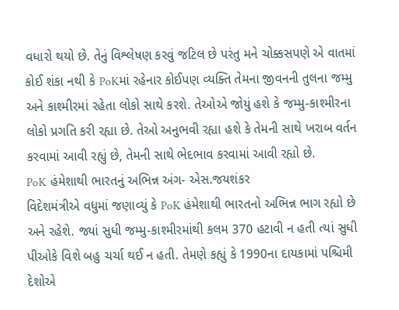વધારો થયો છે. તેનું વિશ્લેષણ કરવું જટિલ છે પરંતુ મને ચોક્કસપણે એ વાતમાં કોઈ શંકા નથી કે PoKમાં રહેનાર કોઈપણ વ્યક્તિ તેમના જીવનની તુલના જમ્મુ અને કાશ્મીરમાં રહેતા લોકો સાથે કરશે. તેઓએ જોયું હશે કે જમ્મુ-કાશ્મીરના લોકો પ્રગતિ કરી રહ્યા છે. તેઓ અનુભવી રહ્યા હશે કે તેમની સાથે ખરાબ વર્તન કરવામાં આવી રહ્યું છે, તેમની સાથે ભેદભાવ કરવામાં આવી રહ્યો છે.
PoK હંમેશાથી ભારતનું અભિન્ન અંગ- એસ.જયશંકર
વિદેશમંત્રીએ વધુમાં જણાવ્યું કે PoK હંમેશાથી ભારતનો અભિન્ન ભાગ રહ્યો છે અને રહેશે. જ્યાં સુધી જમ્મુ-કાશ્મીરમાંથી કલમ 370 હટાવી ન હતી ત્યાં સુધી પીઓકે વિશે બહુ ચર્ચા થઈ ન હતી. તેમણે કહ્યું કે 1990ના દાયકામાં પશ્ચિમી દેશોએ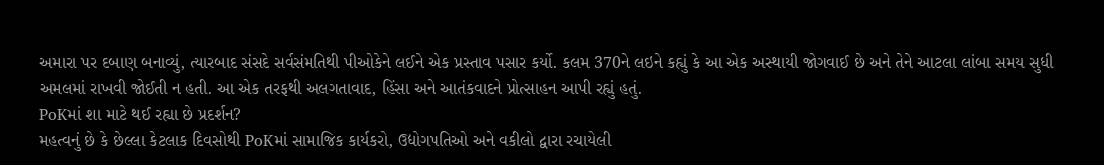અમારા પર દબાણ બનાવ્યું, ત્યારબાદ સંસદે સર્વસંમતિથી પીઓકેને લઈને એક પ્રસ્તાવ પસાર કર્યો. કલમ 370ને લઇને કહ્યું કે આ એક અસ્થાયી જોગવાઈ છે અને તેને આટલા લાંબા સમય સુધી અમલમાં રાખવી જોઈતી ન હતી. આ એક તરફથી અલગતાવાદ, હિંસા અને આતંકવાદને પ્રોત્સાહન આપી રહ્યું હતું.
PoKમાં શા માટે થઈ રહ્યા છે પ્રદર્શન?
મહત્વનું છે કે છેલ્લા કેટલાક દિવસોથી PoKમાં સામાજિક કાર્યકરો, ઉદ્યોગપતિઓ અને વકીલો દ્વારા રચાયેલી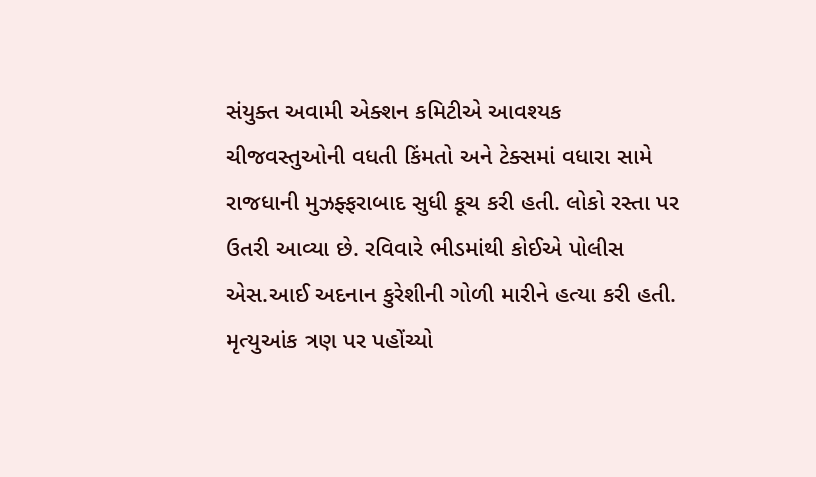સંયુક્ત અવામી એક્શન કમિટીએ આવશ્યક ચીજવસ્તુઓની વધતી કિંમતો અને ટેક્સમાં વધારા સામે રાજધાની મુઝફ્ફરાબાદ સુધી કૂચ કરી હતી. લોકો રસ્તા પર ઉતરી આવ્યા છે. રવિવારે ભીડમાંથી કોઈએ પોલીસ એસ.આઈ અદનાન કુરેશીની ગોળી મારીને હત્યા કરી હતી. મૃત્યુઆંક ત્રણ પર પહોંચ્યો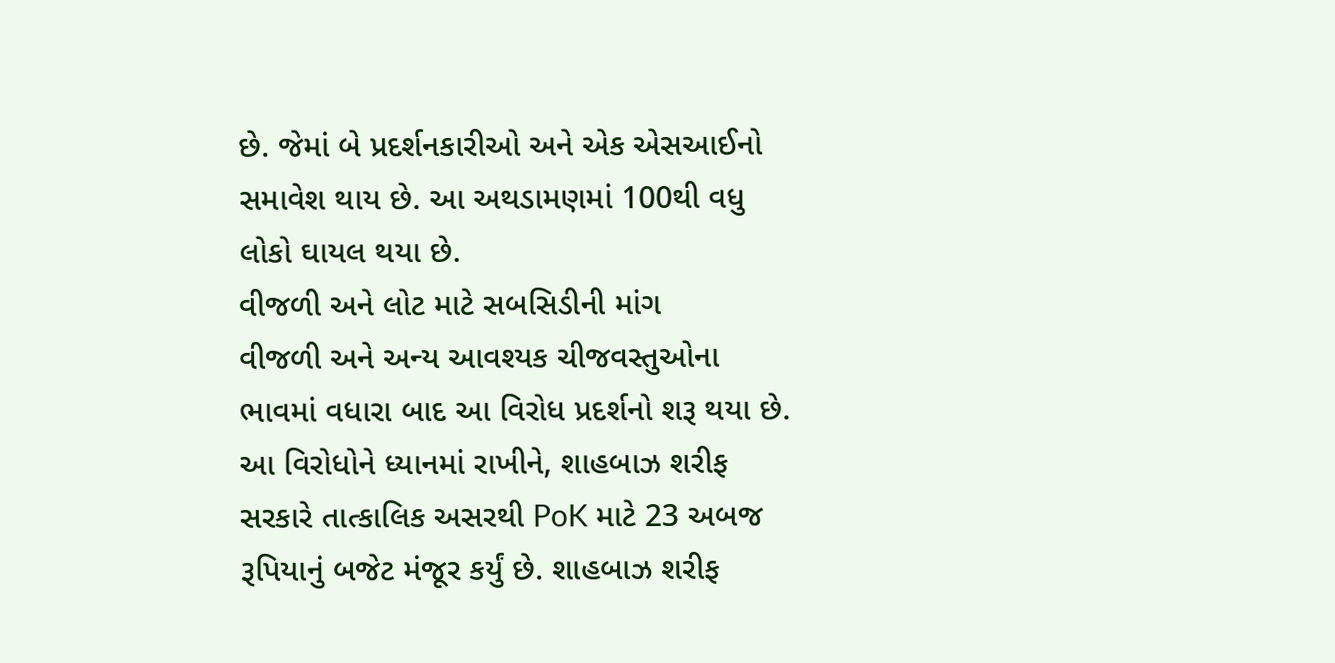છે. જેમાં બે પ્રદર્શનકારીઓ અને એક એસઆઈનો સમાવેશ થાય છે. આ અથડામણમાં 100થી વધુ લોકો ઘાયલ થયા છે.
વીજળી અને લોટ માટે સબસિડીની માંગ
વીજળી અને અન્ય આવશ્યક ચીજવસ્તુઓના ભાવમાં વધારા બાદ આ વિરોધ પ્રદર્શનો શરૂ થયા છે. આ વિરોધોને ધ્યાનમાં રાખીને, શાહબાઝ શરીફ સરકારે તાત્કાલિક અસરથી PoK માટે 23 અબજ રૂપિયાનું બજેટ મંજૂર કર્યું છે. શાહબાઝ શરીફ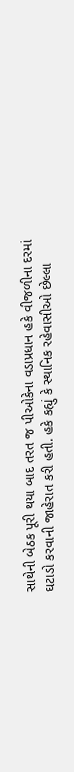સાથેની બેઠક પૂરી થયા બાદ તરત જ પીઓકેના વડાપ્રધાન હકે વીજળીના દરમાં ઘટાડો કરવાની જાહેરાત કરી હતી. હકે કહ્યું કે સ્થાનિક રહેવાસીઓ છેલ્લા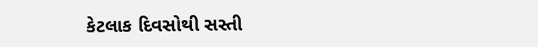કેટલાક દિવસોથી સસ્તી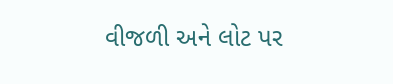વીજળી અને લોટ પર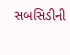સબસિડીની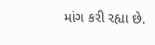માંગ કરી રહ્યા છે.